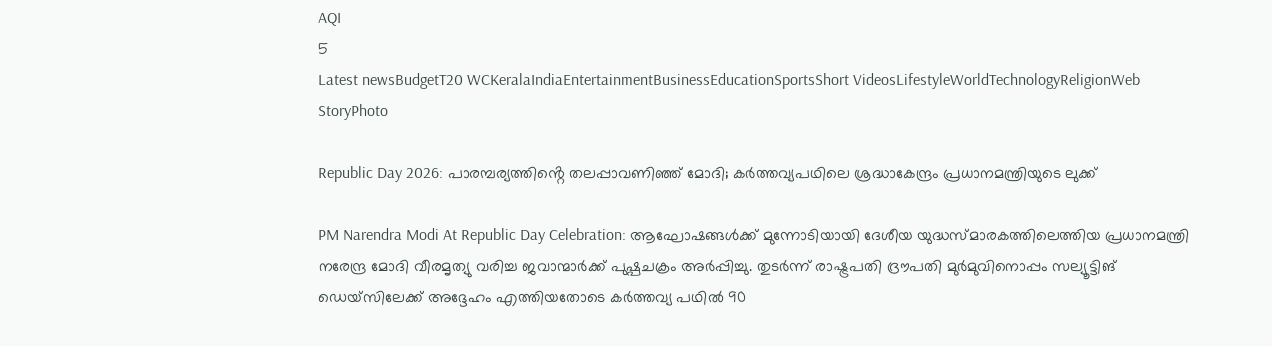AQI
5
Latest newsBudgetT20 WCKeralaIndiaEntertainmentBusinessEducationSportsShort VideosLifestyleWorldTechnologyReligionWeb StoryPhoto

Republic Day 2026: പാരമ്പര്യത്തിൻ്റെ തലപ്പാവണിഞ്ഞ് മോദി; കർത്തവ്യപഥിലെ ശ്രദ്ധാകേന്ദ്രം പ്രധാനമന്ത്രിയുടെ ലുക്ക്

PM Narendra Modi At Republic Day Celebration: ആഘോഷങ്ങൾക്ക് മുന്നോടിയായി ദേശീയ യുദ്ധസ്മാരകത്തിലെത്തിയ പ്രധാനമന്ത്രി നരേന്ദ്ര മോദി വീരമൃത്യു വരിച്ച ജവാന്മാർക്ക് പുഷ്പചക്രം അർപ്പിച്ചു. തുടർന്ന് രാഷ്ട്രപതി ദ്രൗപതി മുർമുവിനൊപ്പം സല്യൂട്ടിങ് ഡെയ്‌സിലേക്ക് അദ്ദേഹം എത്തിയതോടെ കർത്തവ്യ പഥിൽ 90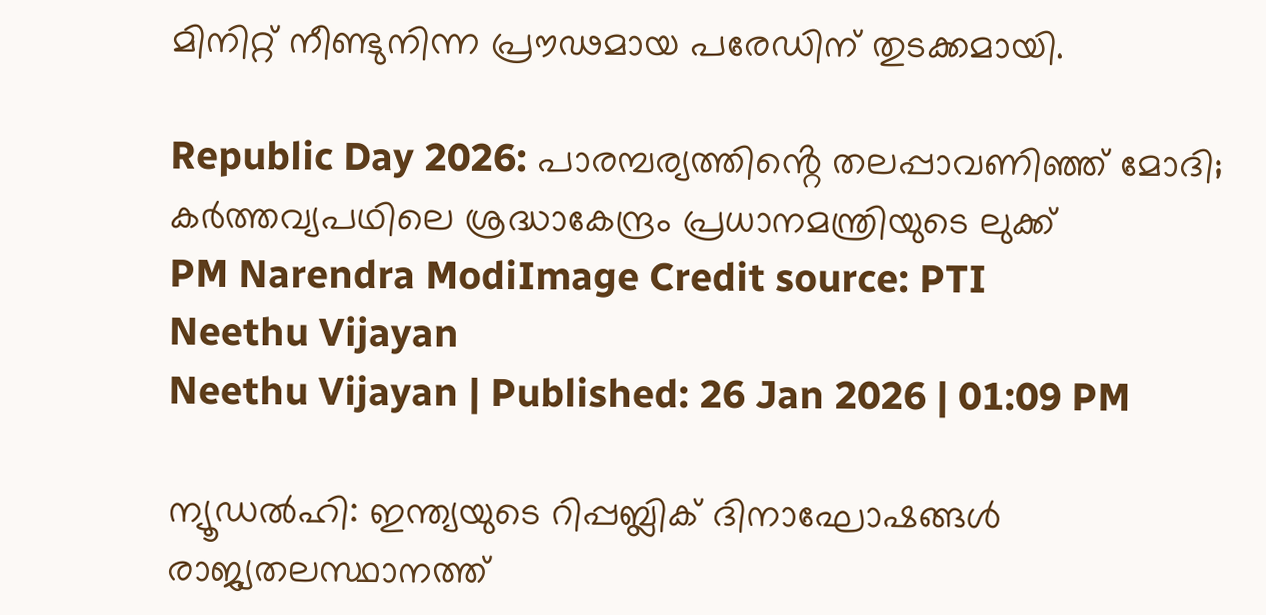മിനിറ്റ് നീണ്ടുനിന്ന പ്രൗഢമായ പരേഡിന് തുടക്കമായി.

Republic Day 2026: പാരമ്പര്യത്തിൻ്റെ തലപ്പാവണിഞ്ഞ് മോദി; കർത്തവ്യപഥിലെ ശ്രദ്ധാകേന്ദ്രം പ്രധാനമന്ത്രിയുടെ ലുക്ക്
PM Narendra ModiImage Credit source: PTI
Neethu Vijayan
Neethu Vijayan | Published: 26 Jan 2026 | 01:09 PM

ന്യൂഡൽഹി: ഇന്ത്യയുടെ റിപ്പബ്ലിക് ദിനാഘോഷങ്ങൾ രാജ്യതലസ്ഥാനത്ത്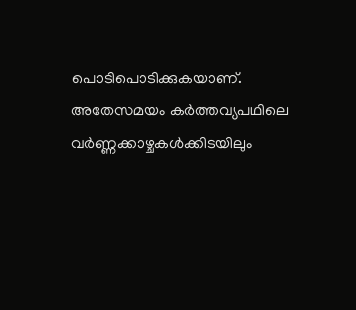പൊടിപൊടിക്കുകയാണ്. അതേസമയം കർത്തവ്യപഥിലെ വർണ്ണക്കാഴ്ചകൾക്കിടയിലും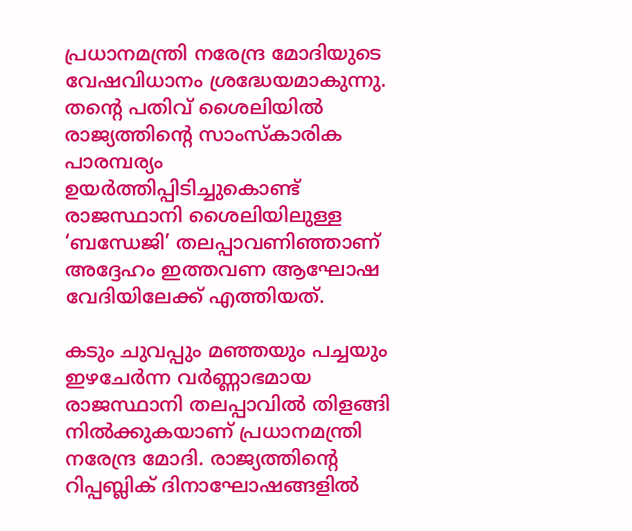പ്രധാനമന്ത്രി നരേന്ദ്ര മോദിയുടെ വേഷവിധാനം ശ്രദ്ധേയമാകുന്നു. തന്റെ പതിവ് ശൈലിയിൽ രാജ്യത്തിന്റെ സാംസ്കാരിക പാരമ്പര്യം ഉയർത്തിപ്പിടിച്ചുകൊണ്ട് രാജസ്ഥാനി ശൈലിയിലുള്ള ‘ബന്ധേജി’ തലപ്പാവണിഞ്ഞാണ് അദ്ദേഹം ഇത്തവണ ആഘോഷ വേദിയിലേക്ക് എത്തിയത്.

കടും ചുവപ്പും മഞ്ഞയും പച്ചയും ഇഴചേർന്ന വർണ്ണാഭമായ രാജസ്ഥാനി തലപ്പാവിൽ തിളങ്ങി നിൽക്കുകയാണ് പ്രധാനമന്ത്രി നരേന്ദ്ര മോദി. രാജ്യത്തിന്റെ റിപ്പബ്ലിക് ദിനാഘോഷങ്ങളിൽ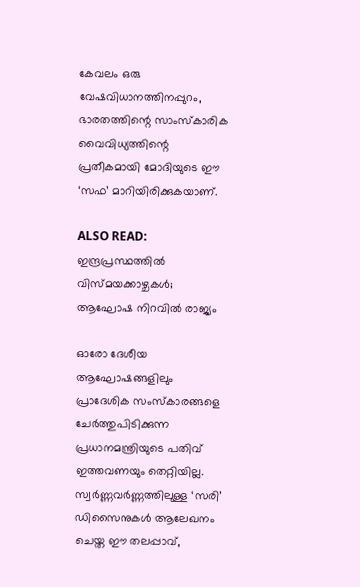കേവലം ഒരു വേഷവിധാനത്തിനപ്പുറം, ഭാരതത്തിന്റെ സാംസ്കാരിക വൈവിധ്യത്തിന്റെ പ്രതീകമായി മോദിയുടെ ഈ ‘സഫ’ മാറിയിരിക്കുകയാണ്.

ALSO READ: ഇന്ദ്രപ്രസ്ഥത്തില്‍ വിസ്മയക്കാഴ്ചകള്‍; ആഘോഷ നിറവില്‍ രാജ്യം

ഓരോ ദേശീയ ആഘോഷങ്ങളിലും പ്രാദേശിക സംസ്കാരങ്ങളെ ചേർത്തുപിടിക്കുന്ന പ്രധാനമന്ത്രിയുടെ പതിവ് ഇത്തവണയും തെറ്റിയില്ല. സ്വർണ്ണവർണ്ണത്തിലുള്ള ‘സരി’ ഡിസൈനുകൾ ആലേഖനം ചെയ്ത ഈ തലപ്പാവ്,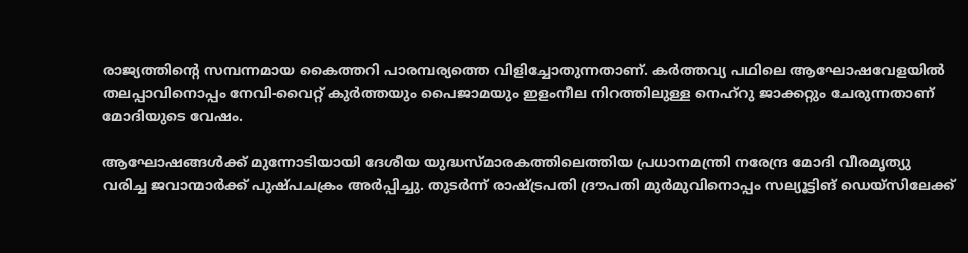രാജ്യത്തിന്റെ സമ്പന്നമായ കൈത്തറി പാരമ്പര്യത്തെ വിളിച്ചോതുന്നതാണ്. കർത്തവ്യ പഥിലെ ആഘോഷവേളയിൽ തലപ്പാവിനൊപ്പം നേവി-വൈറ്റ് കുർത്തയും പൈജാമയും ഇളംനീല നിറത്തിലുള്ള നെഹ്‌റു ജാക്കറ്റും ചേരുന്നതാണ് മോദിയുടെ വേഷം.

ആഘോഷങ്ങൾക്ക് മുന്നോടിയായി ദേശീയ യുദ്ധസ്മാരകത്തിലെത്തിയ പ്രധാനമന്ത്രി നരേന്ദ്ര മോദി വീരമൃത്യു വരിച്ച ജവാന്മാർക്ക് പുഷ്പചക്രം അർപ്പിച്ചു. തുടർന്ന് രാഷ്ട്രപതി ദ്രൗപതി മുർമുവിനൊപ്പം സല്യൂട്ടിങ് ഡെയ്‌സിലേക്ക്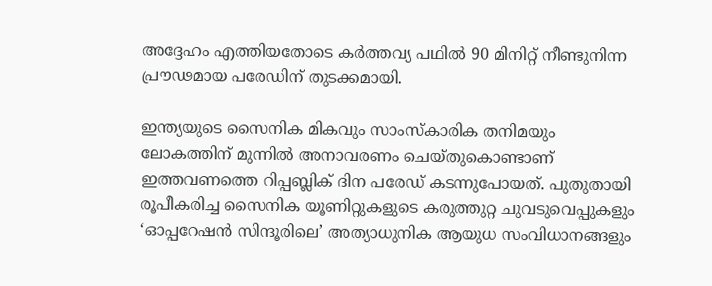അദ്ദേഹം എത്തിയതോടെ കർത്തവ്യ പഥിൽ 90 മിനിറ്റ് നീണ്ടുനിന്ന പ്രൗഢമായ പരേഡിന് തുടക്കമായി.

ഇന്ത്യയുടെ സൈനിക മികവും സാംസ്കാരിക തനിമയും ലോകത്തിന് മുന്നിൽ അനാവരണം ചെയ്തുകൊണ്ടാണ് ഇത്തവണത്തെ റിപ്പബ്ലിക് ദിന പരേഡ് കടന്നുപോയത്. പുതുതായി രൂപീകരിച്ച സൈനിക യൂണിറ്റുകളുടെ കരുത്തുറ്റ ചുവടുവെപ്പുകളും ‘ഓപ്പറേഷൻ സിന്ദൂരിലെ’ അത്യാധുനിക ആയുധ സംവിധാനങ്ങളും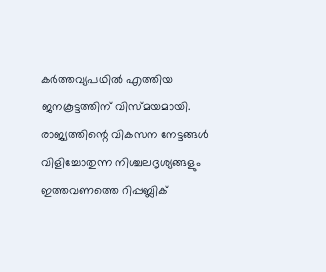കർത്തവ്യപഥിൽ എത്തിയ ജനകൂട്ടത്തിന് വിസ്മയമായി. രാജ്യത്തിന്റെ വികസന നേട്ടങ്ങൾ വിളിച്ചോതുന്ന നിശ്ചലദൃശ്യങ്ങളും ഇത്തവണത്തെ റിപ്പബ്ലിക്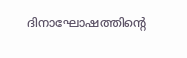ദിനാഘോഷത്തിൻ്റെ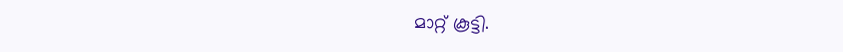മാറ്റ് കൂട്ടി.